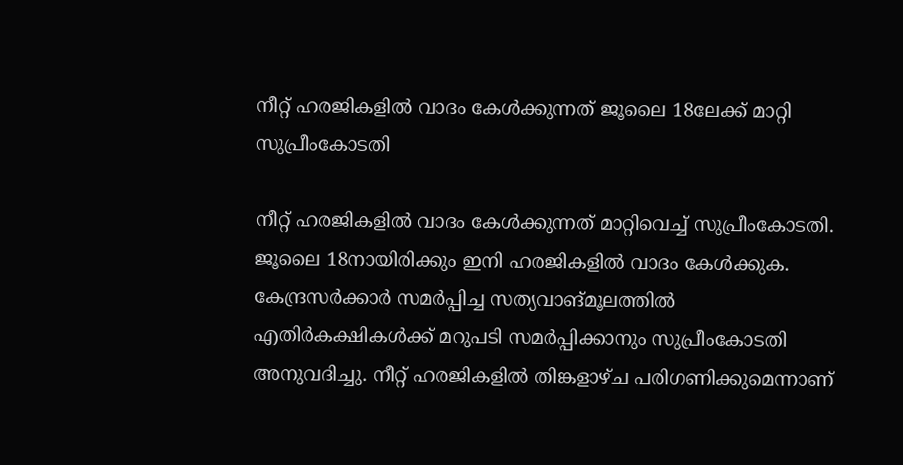നീറ്റ് ഹരജികളിൽ വാദം കേൾക്കുന്നത് ജൂലൈ 18ലേക്ക് മാറ്റി സുപ്രീംകോടതി

നീറ്റ് ഹരജികളിൽ വാദം കേൾക്കുന്നത് മാറ്റിവെച്ച് സുപ്രീംകോടതി. ജൂലൈ 18നായിരിക്കും ഇനി ഹരജികളിൽ വാദം കേൾക്കുക. കേന്ദ്രസർക്കാർ സമർപ്പിച്ച സത്യവാങ്മൂലത്തിൽ എതിർകക്ഷികൾക്ക് മറുപടി സമർപ്പിക്കാനും സുപ്രീംകോടതി അനുവദിച്ചു. നീറ്റ് ഹരജികളിൽ തിങ്കളാഴ്ച പരിഗണിക്കുമെന്നാണ്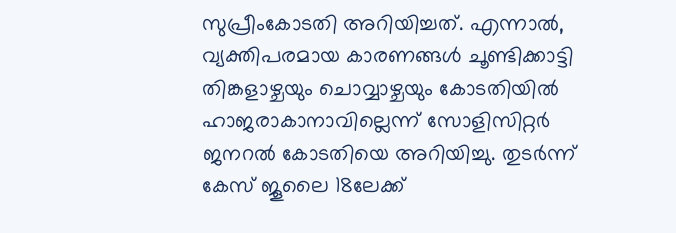സുപ്രീംകോടതി അറിയിച്ചത്. എന്നാൽ, വ്യക്തിപരമായ കാരണങ്ങൾ ചൂണ്ടിക്കാട്ടി തിങ്കളാഴ്ചയും ചൊവ്വാഴ്ചയും കോടതിയിൽ ഹാജരാകാനാവില്ലെന്ന് സോളിസിറ്റർ ജനറൽ കോടതിയെ അറിയിച്ചു. തുടർന്ന് കേസ് ജൂലൈ 18ലേക്ക്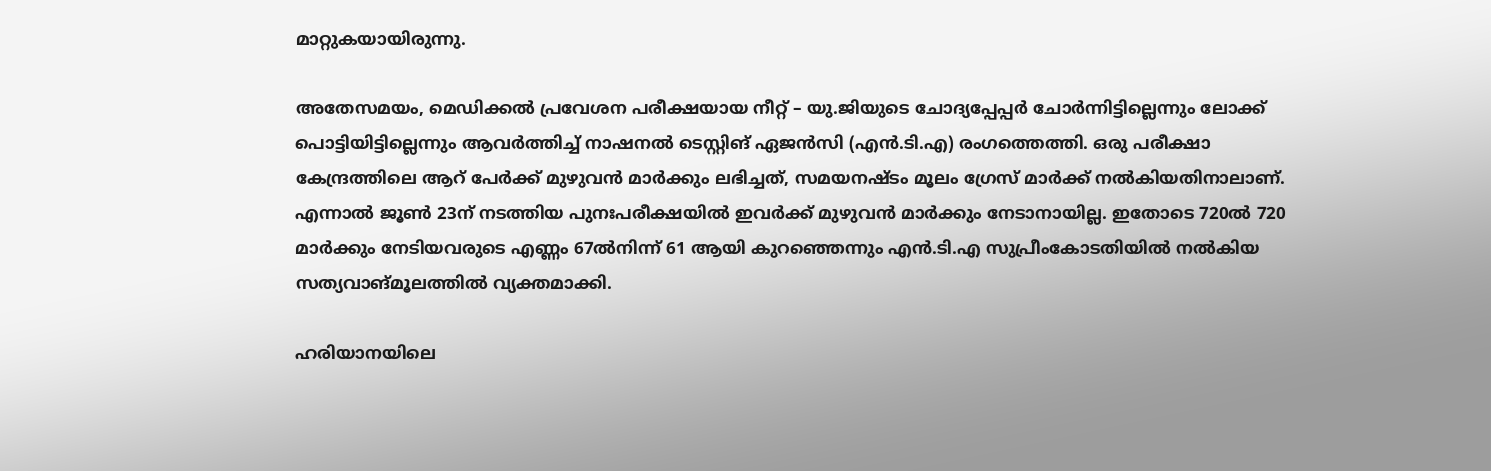മാറ്റുകയായിരുന്നു.

അതേസമയം, മെഡിക്കൽ പ്രവേശന പരീക്ഷയായ നീറ്റ് – യു.ജിയുടെ ചോദ്യപ്പേപ്പർ ചോർന്നിട്ടില്ലെന്നും ലോക്ക് പൊട്ടിയിട്ടില്ലെന്നും ആവർത്തിച്ച് നാഷനൽ ടെസ്റ്റിങ് ഏജൻസി (എൻ.ടി.എ) രംഗത്തെത്തി. ഒരു പരീക്ഷാ കേന്ദ്രത്തിലെ ആറ് പേർക്ക് മുഴുവൻ മാർക്കും ലഭിച്ചത്, സമയനഷ്ടം മൂലം ഗ്രേസ് മാർക്ക് നൽകിയതിനാലാണ്. എന്നാൽ ജൂൺ 23ന് നടത്തിയ പുനഃപരീക്ഷയിൽ ഇവർക്ക് മുഴുവൻ മാർക്കും നേടാനായില്ല. ഇതോടെ 720ൽ 720 മാർക്കും നേടിയവരുടെ എണ്ണം 67ൽനിന്ന് 61 ആയി കുറഞ്ഞെന്നും എൻ.ടി.എ സുപ്രീംകോടതിയിൽ നൽകിയ സത്യവാങ്മൂലത്തിൽ വ്യക്തമാക്കി.

ഹരിയാനയിലെ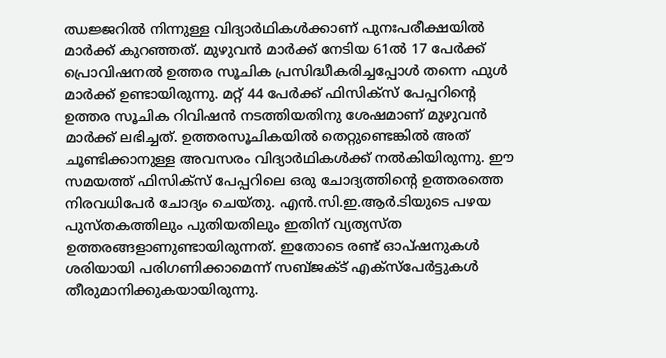ഝജ്ജറിൽ നിന്നുള്ള വിദ്യാർഥികൾക്കാണ് പുനഃപരീക്ഷയിൽ മാർക്ക് കുറഞ്ഞത്. മുഴുവൻ മാർക്ക് നേടിയ 61ൽ 17 പേർക്ക് പ്രൊവിഷനൽ ഉത്തര സൂചിക പ്രസിദ്ധീകരിച്ചപ്പോൾ തന്നെ ഫുൾ മാർക്ക് ഉണ്ടായിരുന്നു. മറ്റ് 44 പേർക്ക് ഫിസിക്സ് പേപ്പറിന്‍റെ ഉത്തര സൂചിക റിവിഷൻ നടത്തിയതിനു ശേഷമാണ് മുഴുവൻ മാർക്ക് ലഭിച്ചത്. ഉത്തരസൂചികയിൽ തെറ്റുണ്ടെങ്കിൽ അത് ചൂണ്ടിക്കാനുള്ള അവസരം വിദ്യാർഥികൾക്ക് നൽകിയിരുന്നു. ഈ സമയത്ത് ഫിസിക്സ് പേപ്പറിലെ ഒരു ചോദ്യത്തിന്‍റെ ഉത്തരത്തെ നിരവധിപേർ ചോദ്യം ചെയ്തു. എൻ.സി.ഇ.ആർ.ടിയുടെ പഴയ പുസ്തകത്തിലും പുതിയതിലും ഇതിന് വ്യത്യസ്ത ഉത്തരങ്ങളാണുണ്ടായിരുന്നത്. ഇതോടെ രണ്ട് ഓപ്ഷനുകൾ ശരിയായി പരിഗണിക്കാമെന്ന് സബ്ജക്ട് എക്സ്പേർട്ടുകൾ തീരുമാനിക്കുകയായിരുന്നു.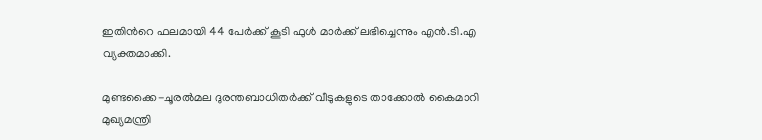ഇതിന്‍റെ ഫലമായി 44 പേർക്ക് കൂടി ഫുൾ മാർക്ക് ലഭിച്ചെന്നും എൻ.ടി.എ വ്യക്തമാക്കി.

മുണ്ടക്കൈ-ചൂരൽമല ദുരന്തബാധിതർക്ക് വീടുകളുടെ താക്കോൽ കൈമാറി മുഖ്യമന്ത്രി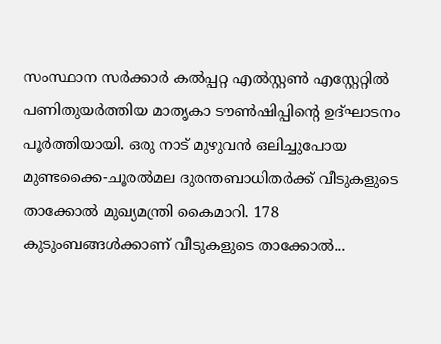സംസ്ഥാന സർക്കാർ കൽപ്പറ്റ എൽസ്റ്റൺ എസ്റ്റേറ്റിൽ പണിതുയർത്തിയ മാതൃകാ ടൗൺഷിപ്പിന്റെ ഉദ്ഘാടനം പൂർത്തിയായി. ഒരു നാട് മുഴുവൻ ഒലിച്ചുപോയ മുണ്ടക്കൈ-ചൂരൽമല ദുരന്തബാധിതർക്ക് വീടുകളുടെ താക്കോൽ മുഖ്യമന്ത്രി കൈമാറി. 178 കുടുംബങ്ങൾക്കാണ് വീടുകളുടെ താക്കോൽ...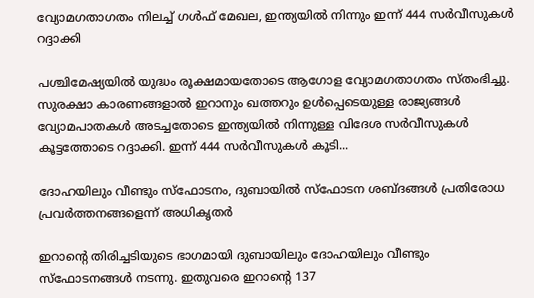വ്യോമഗതാഗതം നിലച്ച് ഗൾഫ് മേഖല, ഇന്ത്യയിൽ നിന്നും ഇന്ന് 444 സർവീസുകൾ റദ്ദാക്കി

പശ്ചിമേഷ്യയിൽ യുദ്ധം രൂക്ഷമായതോടെ ആഗോള വ്യോമഗതാഗതം സ്തംഭിച്ചു. സുരക്ഷാ കാരണങ്ങളാൽ ഇറാനും ഖത്തറും ഉൾപ്പെടെയുള്ള രാജ്യങ്ങൾ വ്യോമപാതകൾ അടച്ചതോടെ ഇന്ത്യയിൽ നിന്നുള്ള വിദേശ സർവീസുകൾ കൂട്ടത്തോടെ റദ്ദാക്കി. ഇന്ന് 444 സർവീസുകൾ കൂടി...

ദോഹയിലും വീണ്ടും സ്ഫോടനം, ദുബായിൽ സ്ഫോടന ശബ്ദങ്ങൾ പ്രതിരോധ പ്രവർത്തനങ്ങളെന്ന് അധികൃതർ

ഇറാന്റെ തിരിച്ചടിയുടെ ഭാഗമായി ദുബായിലും ദോഹയിലും വീണ്ടും സ്ഫോടനങ്ങൾ നടന്നു. ഇതുവരെ ഇറാന്റെ 137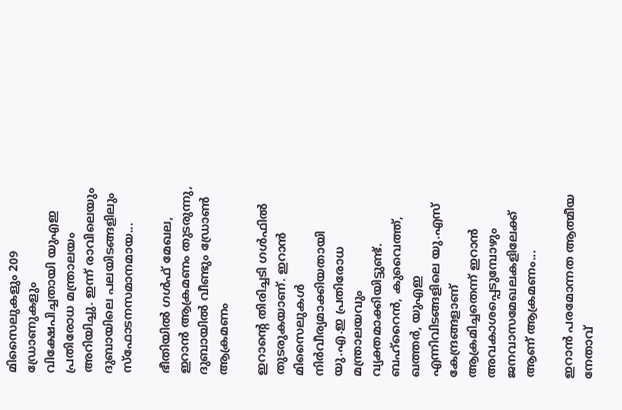മിസൈലുകളും 209 ഡ്രോണുകളും വിക്ഷേപിച്ചതായി യുഎഇ പ്രതിരോധ മന്ത്രാലയം അറിയിച്ചു. ഇന്ന് രാവിലെയും ദുബായിലെ പലയിടങ്ങളിലും സ്ഫോടനസമാനമായ...

ഭീതിയിൽ ഗൾഫ് മേഖല, ഇറാൻ ആക്രമണം തുടരുന്നു, ദുബായിൽ വീണ്ടും ഡ്രോൺ ആക്രമണം

ഇറാന്‍റെ തിരിച്ചടി ഗള്‍ഫില്‍ തുടരുകയാണ്. ഇറാന്‍ മിസൈലുകള്‍ നിര്‍വീര്യമാക്കിയതായി യു.എ.ഇ പ്രതിരോധ മന്ത്രാലയവും വ്യക്തമാക്കിയിട്ടുണ്ട്. ബഹ്റൈന്‍, കുവൈത്ത്, ഖത്തര്‍, യുഎഇ എന്നിവിടങ്ങളിലെ യു.എസ് കേന്ദ്രങ്ങളാണ് ആക്രമിച്ചതെന്ന് ഇറാന്‍ അവകാശപ്പെടുമ്പോഴും ജനവാസമേഖലകളിലേക്ക് ആണ് ആക്രമണം...

ഇറാൻ പരമോന്നത ആത്മീയ നേതാവ്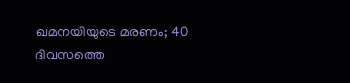ഖമനയിയുടെ മരണം; 40 ദിവസത്തെ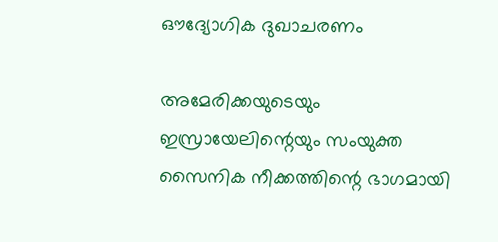ഔദ്യോഗിക ദുഖാചരണം

അമേരിക്കയുടെയും ഇസ്രായേലിന്റെയും സംയുക്ത സൈനിക നീക്കത്തിന്റെ ഭാഗമായി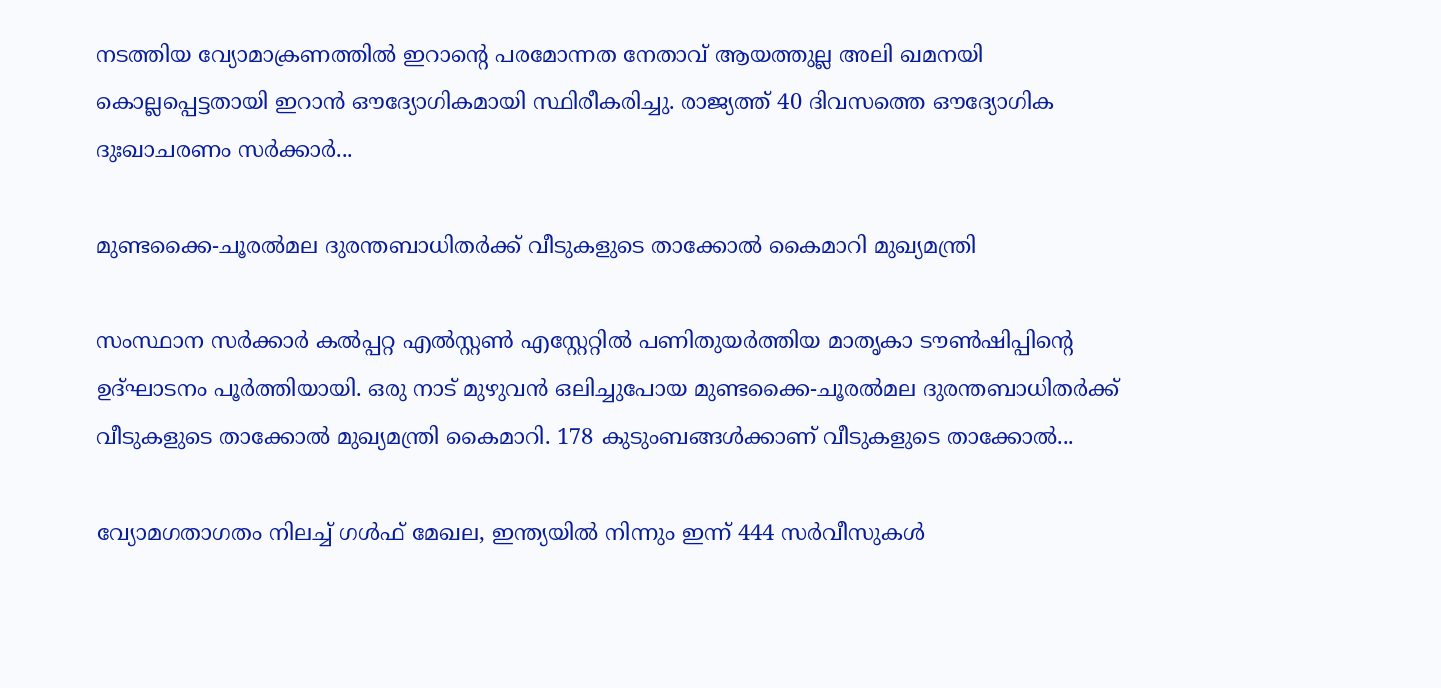നടത്തിയ വ്യോമാക്രണത്തിൽ ഇറാന്റെ പരമോന്നത നേതാവ് ആയത്തുല്ല അലി ഖമനയി കൊല്ലപ്പെട്ടതായി ഇറാൻ ഔദ്യോഗികമായി സ്ഥിരീകരിച്ചു. രാജ്യത്ത് 40 ദിവസത്തെ ഔദ്യോഗിക ദുഃഖാചരണം സർക്കാർ...

മുണ്ടക്കൈ-ചൂരൽമല ദുരന്തബാധിതർക്ക് വീടുകളുടെ താക്കോൽ കൈമാറി മുഖ്യമന്ത്രി

സംസ്ഥാന സർക്കാർ കൽപ്പറ്റ എൽസ്റ്റൺ എസ്റ്റേറ്റിൽ പണിതുയർത്തിയ മാതൃകാ ടൗൺഷിപ്പിന്റെ ഉദ്ഘാടനം പൂർത്തിയായി. ഒരു നാട് മുഴുവൻ ഒലിച്ചുപോയ മുണ്ടക്കൈ-ചൂരൽമല ദുരന്തബാധിതർക്ക് വീടുകളുടെ താക്കോൽ മുഖ്യമന്ത്രി കൈമാറി. 178 കുടുംബങ്ങൾക്കാണ് വീടുകളുടെ താക്കോൽ...

വ്യോമഗതാഗതം നിലച്ച് ഗൾഫ് മേഖല, ഇന്ത്യയിൽ നിന്നും ഇന്ന് 444 സർവീസുകൾ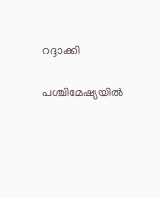റദ്ദാക്കി

പശ്ചിമേഷ്യയിൽ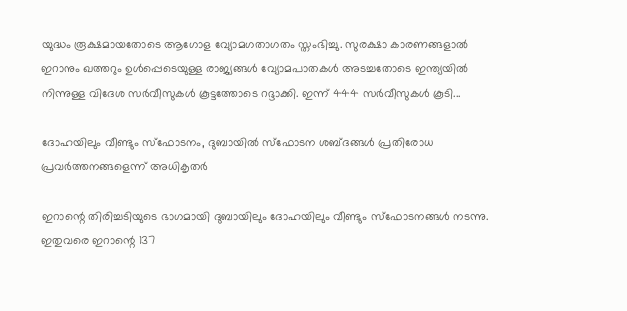യുദ്ധം രൂക്ഷമായതോടെ ആഗോള വ്യോമഗതാഗതം സ്തംഭിച്ചു. സുരക്ഷാ കാരണങ്ങളാൽ ഇറാനും ഖത്തറും ഉൾപ്പെടെയുള്ള രാജ്യങ്ങൾ വ്യോമപാതകൾ അടച്ചതോടെ ഇന്ത്യയിൽ നിന്നുള്ള വിദേശ സർവീസുകൾ കൂട്ടത്തോടെ റദ്ദാക്കി. ഇന്ന് 444 സർവീസുകൾ കൂടി...

ദോഹയിലും വീണ്ടും സ്ഫോടനം, ദുബായിൽ സ്ഫോടന ശബ്ദങ്ങൾ പ്രതിരോധ പ്രവർത്തനങ്ങളെന്ന് അധികൃതർ

ഇറാന്റെ തിരിച്ചടിയുടെ ഭാഗമായി ദുബായിലും ദോഹയിലും വീണ്ടും സ്ഫോടനങ്ങൾ നടന്നു. ഇതുവരെ ഇറാന്റെ 137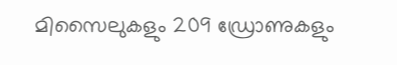മിസൈലുകളും 209 ഡ്രോണുകളും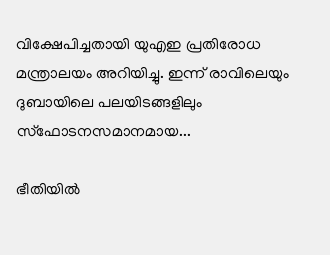വിക്ഷേപിച്ചതായി യുഎഇ പ്രതിരോധ മന്ത്രാലയം അറിയിച്ചു. ഇന്ന് രാവിലെയും ദുബായിലെ പലയിടങ്ങളിലും സ്ഫോടനസമാനമായ...

ഭീതിയിൽ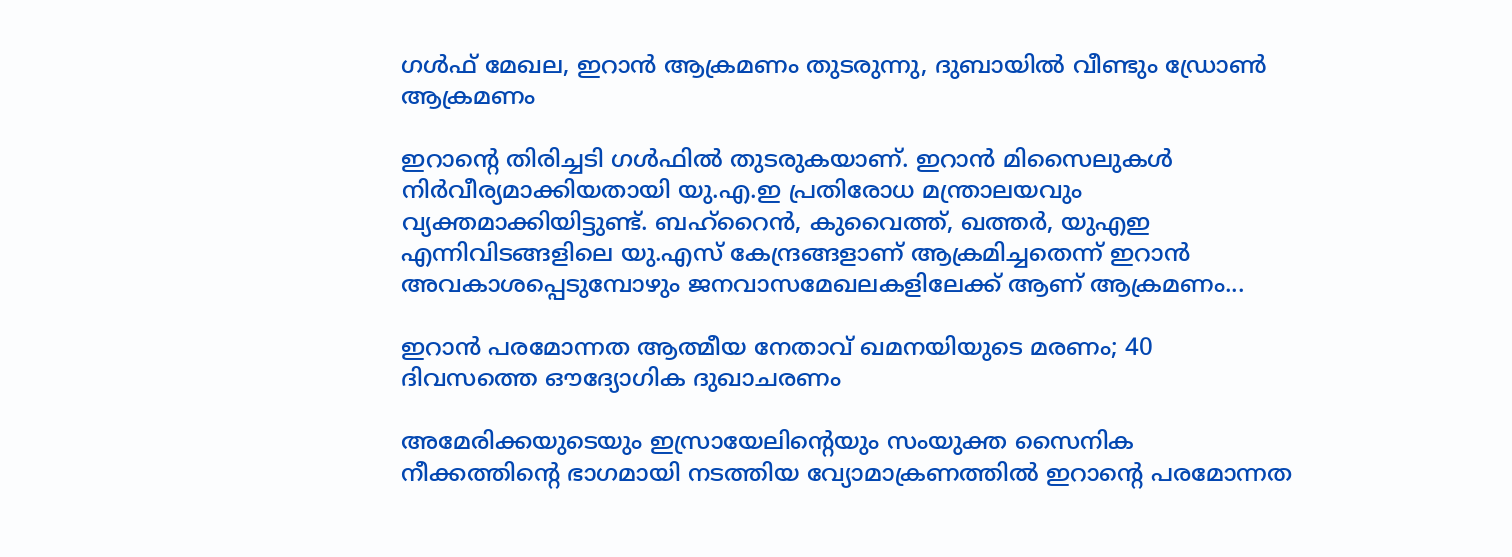ഗൾഫ് മേഖല, ഇറാൻ ആക്രമണം തുടരുന്നു, ദുബായിൽ വീണ്ടും ഡ്രോൺ ആക്രമണം

ഇറാന്‍റെ തിരിച്ചടി ഗള്‍ഫില്‍ തുടരുകയാണ്. ഇറാന്‍ മിസൈലുകള്‍ നിര്‍വീര്യമാക്കിയതായി യു.എ.ഇ പ്രതിരോധ മന്ത്രാലയവും വ്യക്തമാക്കിയിട്ടുണ്ട്. ബഹ്റൈന്‍, കുവൈത്ത്, ഖത്തര്‍, യുഎഇ എന്നിവിടങ്ങളിലെ യു.എസ് കേന്ദ്രങ്ങളാണ് ആക്രമിച്ചതെന്ന് ഇറാന്‍ അവകാശപ്പെടുമ്പോഴും ജനവാസമേഖലകളിലേക്ക് ആണ് ആക്രമണം...

ഇറാൻ പരമോന്നത ആത്മീയ നേതാവ് ഖമനയിയുടെ മരണം; 40 ദിവസത്തെ ഔദ്യോഗിക ദുഖാചരണം

അമേരിക്കയുടെയും ഇസ്രായേലിന്റെയും സംയുക്ത സൈനിക നീക്കത്തിന്റെ ഭാഗമായി നടത്തിയ വ്യോമാക്രണത്തിൽ ഇറാന്റെ പരമോന്നത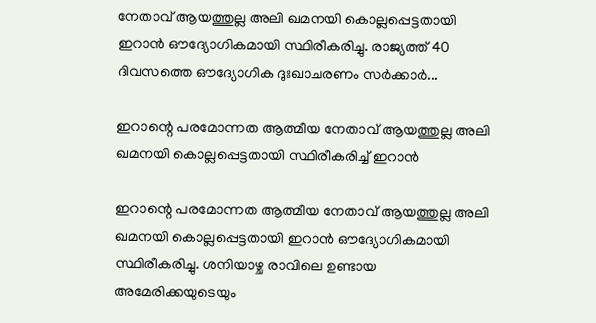നേതാവ് ആയത്തുല്ല അലി ഖമനയി കൊല്ലപ്പെട്ടതായി ഇറാൻ ഔദ്യോഗികമായി സ്ഥിരീകരിച്ചു. രാജ്യത്ത് 40 ദിവസത്തെ ഔദ്യോഗിക ദുഃഖാചരണം സർക്കാർ...

ഇറാന്റെ പരമോന്നത ആത്മീയ നേതാവ് ആയത്തുല്ല അലി ഖമനയി കൊല്ലപ്പെട്ടതായി സ്ഥിരീകരിച്ച് ഇറാൻ

ഇറാന്റെ പരമോന്നത ആത്മീയ നേതാവ് ആയത്തുല്ല അലി ഖമനയി കൊല്ലപ്പെട്ടതായി ഇറാൻ ഔദ്യോഗികമായി സ്ഥിരീകരിച്ചു. ശനിയാഴ്ച രാവിലെ ഉണ്ടായ അമേരിക്കയുടെയും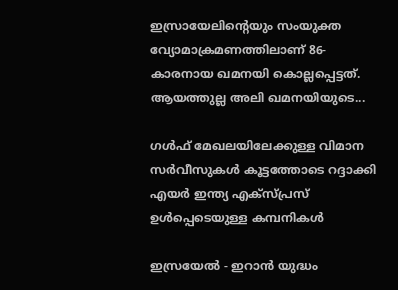ഇസ്രായേലിന്റെയും സംയുക്ത വ്യോമാക്രമണത്തിലാണ് 86-കാരനായ ഖമനയി കൊല്ലപ്പെട്ടത്. ആയത്തുല്ല അലി ഖമനയിയുടെ...

ഗൾഫ് മേഖലയിലേക്കുള്ള വിമാന സർവീസുകൾ കൂട്ടത്തോടെ റദ്ദാക്കി എയർ ഇന്ത്യ എക്സ്പ്രസ് ഉൾപ്പെടെയുള്ള കമ്പനികൾ

ഇസ്രയേൽ - ഇറാൻ യുദ്ധം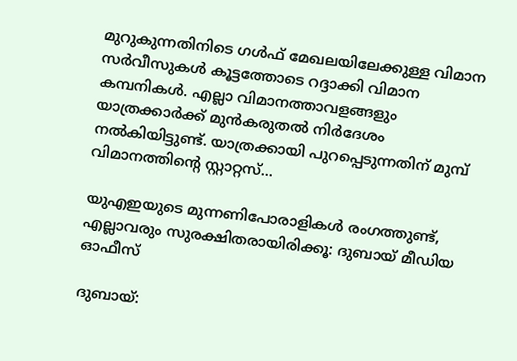മുറുകുന്നതിനിടെ ഗൾഫ് മേഖലയിലേക്കുള്ള വിമാന സർവീസുകൾ കൂട്ടത്തോടെ റദ്ദാക്കി വിമാന കമ്പനികൾ. എല്ലാ വിമാനത്താവളങ്ങളും യാത്രക്കാര്‍ക്ക് മുന്‍കരുതല്‍ നിര്‍ദേശം നല്‍കിയിട്ടുണ്ട്. യാത്രക്കായി പുറപ്പെടുന്നതിന് മുമ്പ് വിമാനത്തിന്റെ സ്റ്റാറ്റസ്...

യുഎഇയുടെ മുന്നണിപോരാളികൾ രംഗത്തുണ്ട്, എല്ലാവരും സുരക്ഷിതരായിരിക്കൂ: ദുബായ് മീഡിയ ഓഫീസ്

ദുബായ്: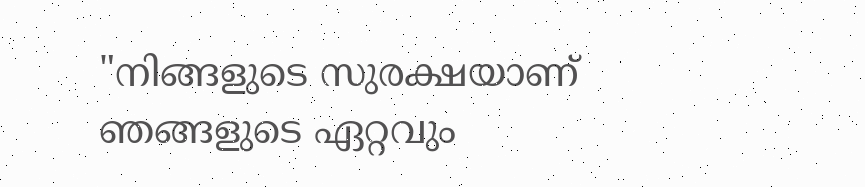"നിങ്ങളുടെ സുരക്ഷയാണ് ഞങ്ങളുടെ ഏറ്റവും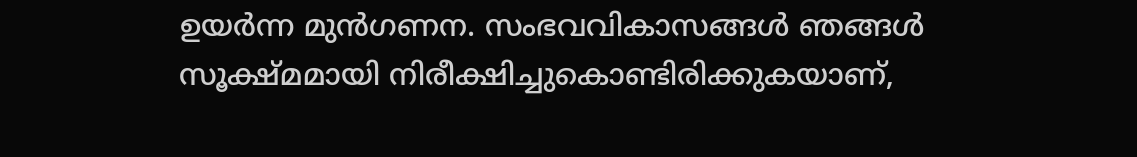ഉയർന്ന മുൻഗണന. സംഭവവികാസങ്ങൾ ഞങ്ങൾ സൂക്ഷ്മമായി നിരീക്ഷിച്ചുകൊണ്ടിരിക്കുകയാണ്,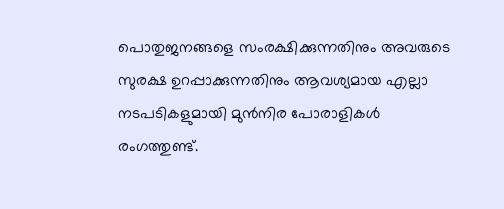പൊതുജനങ്ങളെ സംരക്ഷിക്കുന്നതിനും അവരുടെ സുരക്ഷ ഉറപ്പാക്കുന്നതിനും ആവശ്യമായ എല്ലാ നടപടികളുമായി മുൻനിര പോരാളികൾ രംഗത്തുണ്ട്.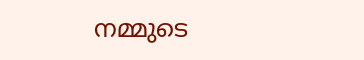നമ്മുടെ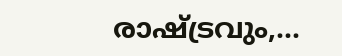രാഷ്ട്രവും,...